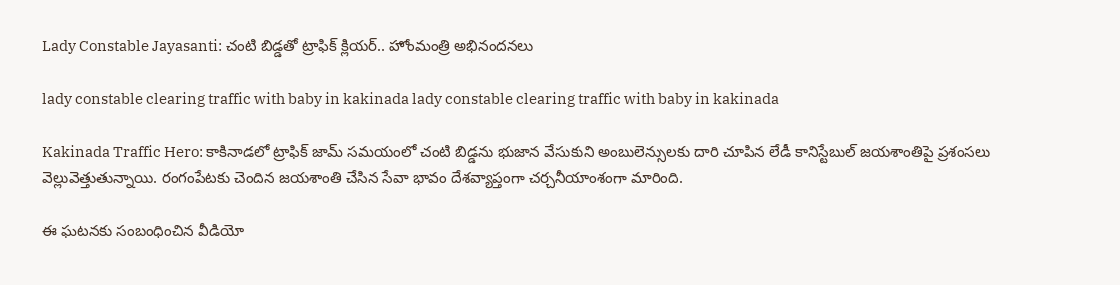Lady Constable Jayasanti: చంటి బిడ్డతో ట్రాఫిక్ క్లియర్.. హోంమంత్రి అభినందనలు

lady constable clearing traffic with baby in kakinada lady constable clearing traffic with baby in kakinada

Kakinada Traffic Hero: కాకినాడలో ట్రాఫిక్ జామ్ సమయంలో చంటి బిడ్డను భుజాన వేసుకుని అంబులెన్సులకు దారి చూపిన లేడీ కానిస్టేబుల్ జయశాంతిపై ప్రశంసలు వెల్లువెత్తుతున్నాయి. రంగంపేటకు చెందిన జయశాంతి చేసిన సేవా భావం దేశవ్యాప్తంగా చర్చనీయాంశంగా మారింది.

ఈ ఘటనకు సంబంధించిన వీడియో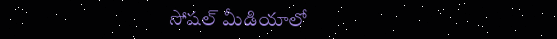సోషల్ మీడియాలో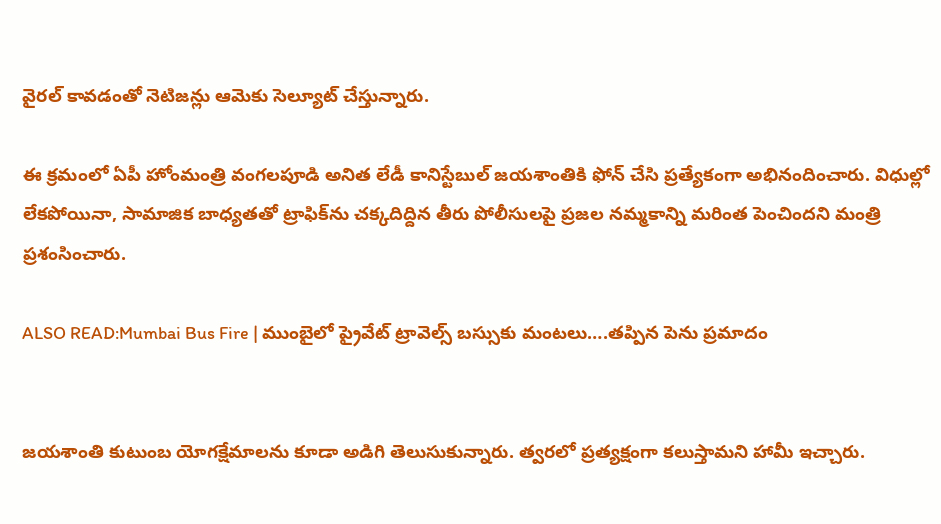వైరల్ కావడంతో నెటిజన్లు ఆమెకు సెల్యూట్ చేస్తున్నారు.

ఈ క్రమంలో ఏపీ హోంమంత్రి వంగలపూడి అనిత లేడీ కానిస్టేబుల్ జయశాంతికి ఫోన్ చేసి ప్రత్యేకంగా అభినందించారు. విధుల్లో లేకపోయినా, సామాజిక బాధ్యతతో ట్రాఫిక్‌ను చక్కదిద్దిన తీరు పోలీసులపై ప్రజల నమ్మకాన్ని మరింత పెంచిందని మంత్రి ప్రశంసించారు.

ALSO READ:Mumbai Bus Fire | ముంబైలో ప్రైవేట్ ట్రావెల్స్ బస్సుకు మంటలు….తప్పిన పెను ప్రమాదం


జయశాంతి కుటుంబ యోగక్షేమాలను కూడా అడిగి తెలుసుకున్నారు. త్వరలో ప్రత్యక్షంగా కలుస్తామని హామీ ఇచ్చారు.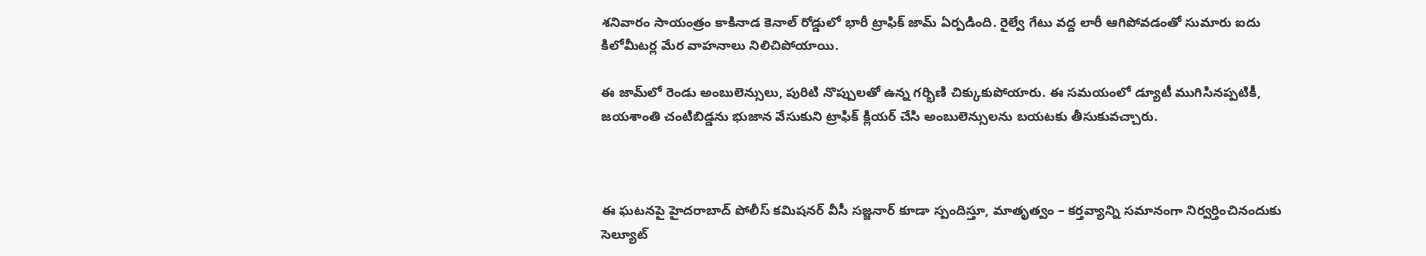శనివారం సాయంత్రం కాకినాడ కెనాల్ రోడ్డులో భారీ ట్రాఫిక్ జామ్ ఏర్పడింది. రైల్వే గేటు వద్ద లారీ ఆగిపోవడంతో సుమారు ఐదు కిలోమీటర్ల మేర వాహనాలు నిలిచిపోయాయి.

ఈ జామ్‌లో రెండు అంబులెన్సులు, పురిటి నొప్పులతో ఉన్న గర్భిణి చిక్కుకుపోయారు. ఈ సమయంలో డ్యూటీ ముగిసినప్పటికీ, జయశాంతి చంటిబిడ్డను భుజాన వేసుకుని ట్రాఫిక్ క్లియర్ చేసి అంబులెన్సులను బయటకు తీసుకువచ్చారు.



ఈ ఘటనపై హైదరాబాద్ పోలీస్ కమిషనర్ వీసీ సజ్జనార్ కూడా స్పందిస్తూ, మాతృత్వం – కర్తవ్యాన్ని సమానంగా నిర్వర్తించినందుకు సెల్యూట్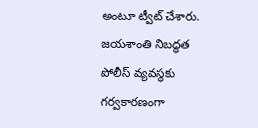అంటూ ట్వీట్ చేశారు. జయశాంతి నిబద్ధత పోలీస్ వ్యవస్థకు గర్వకారణంగా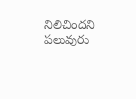నిలిచిందని పలువురు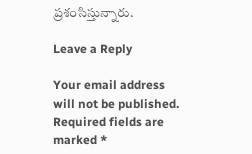ప్రశంసిస్తున్నారు.

Leave a Reply

Your email address will not be published. Required fields are marked *